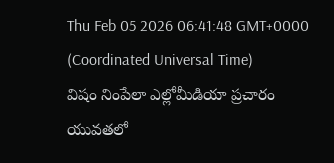Thu Feb 05 2026 06:41:48 GMT+0000 (Coordinated Universal Time)
విషం నింపేలా ఎల్లోమీడియా ప్రచారం
యువతలో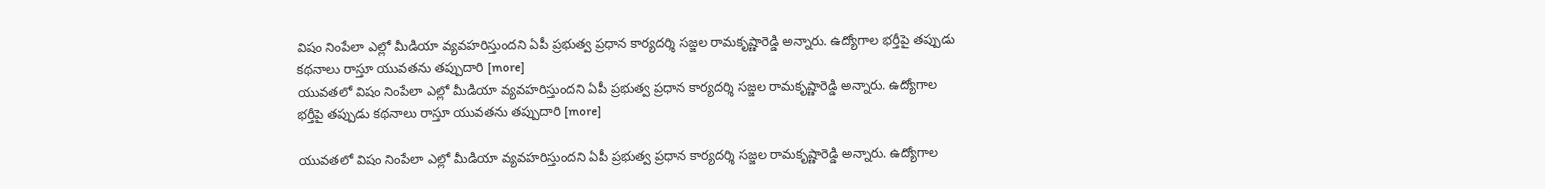విషం నింపేలా ఎల్లో మీడియా వ్యవహరిస్తుందని ఏపీ ప్రభుత్వ ప్రధాన కార్యదర్శి సజ్జల రామకృష్ణారెడ్డి అన్నారు. ఉద్యోగాల భర్తీపై తప్పుడు కథనాలు రాస్తూ యువతను తప్పుదారి [more]
యువతలో విషం నింపేలా ఎల్లో మీడియా వ్యవహరిస్తుందని ఏపీ ప్రభుత్వ ప్రధాన కార్యదర్శి సజ్జల రామకృష్ణారెడ్డి అన్నారు. ఉద్యోగాల భర్తీపై తప్పుడు కథనాలు రాస్తూ యువతను తప్పుదారి [more]

యువతలో విషం నింపేలా ఎల్లో మీడియా వ్యవహరిస్తుందని ఏపీ ప్రభుత్వ ప్రధాన కార్యదర్శి సజ్జల రామకృష్ణారెడ్డి అన్నారు. ఉద్యోగాల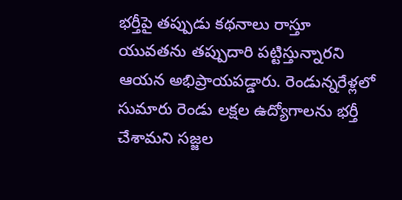భర్తీపై తప్పుడు కథనాలు రాస్తూ యువతను తప్పుదారి పట్టిస్తున్నారని ఆయన అభిప్రాయపడ్డారు. రెండున్నరేళ్లలో సుమారు రెండు లక్షల ఉద్యోగాలను భర్తీ చేశామని సజ్జల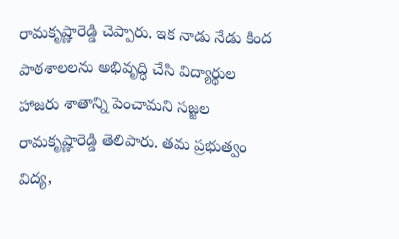రామకృష్ణారెడ్డి చెప్పారు. ఇక నాడు నేడు కింద పాఠశాలలను అభివృద్ధి చేసి విద్యార్థుల హాజరు శాతాన్ని పెంచామని సజ్జల రామకృష్ణారెడ్డి తెలిపారు. తమ ప్రభుత్వం విద్య,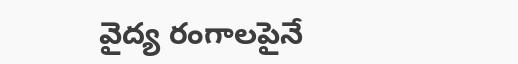వైద్య రంగాలపైనే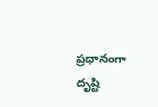ప్రధానంగా దృష్టి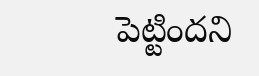పెట్టిందని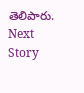తెలిపారు.
Next Story